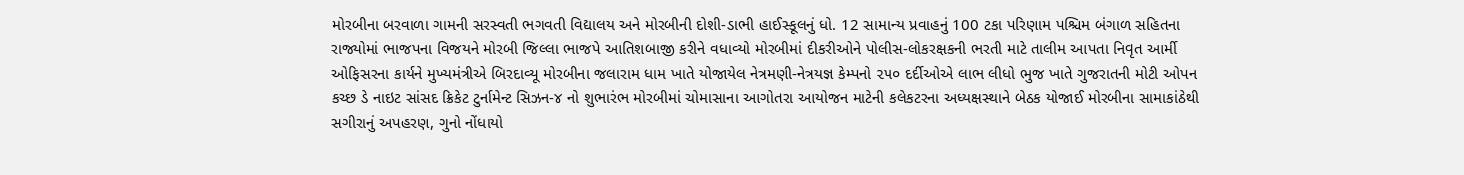મોરબીના બરવાળા ગામની સરસ્વતી ભગવતી વિદ્યાલય અને મોરબીની દોશી-ડાભી હાઈસ્કૂલનું ધો. 12 સામાન્ય પ્રવાહનું 100 ટકા પરિણામ પશ્ચિમ બંગાળ સહિતના રાજ્યોમાં ભાજપના વિજયને મોરબી જિલ્લા ભાજપે આતિશબાજી કરીને વધાવ્યો મોરબીમાં દીકરીઓને પોલીસ-લોકરક્ષકની ભરતી માટે તાલીમ આપતા નિવૃત આર્મી ઓફિસરના કાર્યને મુખ્યમંત્રીએ બિરદાવ્યૂ મોરબીના જલારામ ધામ ખાતે યોજાયેલ નેત્રમણી-નેત્રયજ્ઞ કેમ્પનો ૨૫૦ દર્દીઓએ લાભ લીધો ભુજ ખાતે ગુજરાતની મોટી ઓપન કચ્છ ડે નાઇટ સાંસદ ક્રિકેટ ટુર્નામેન્ટ સિઝન-૪ નો શુભારંભ મોરબીમાં ચોમાસાના આગોતરા આયોજન માટેની કલેકટરના અધ્યક્ષસ્થાને બેઠક યોજાઈ મોરબીના સામાકાંઠેથી સગીરાનું અપહરણ, ગુનો નોંધાયો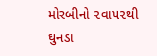મોરબીનો ૨વા૫૨થી ઘુનડા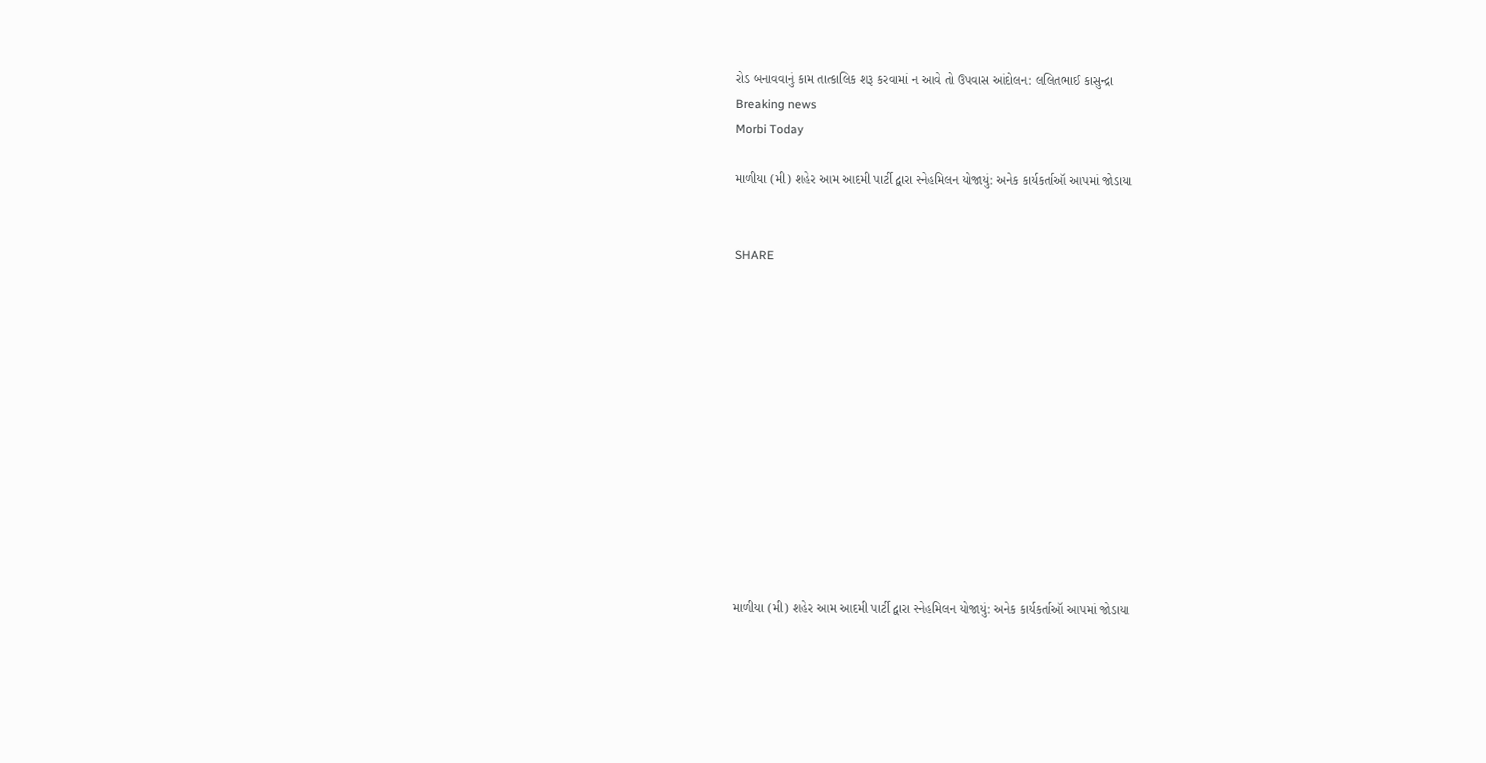રોડ બનાવવાનું કામ તાત્કાલિક શરૂ કરવામાં ન આવે તો ઉપવાસ આંદોલન: લલિતભાઈ કાસુન્દ્રા
Breaking news
Morbi Today

માળીયા (મી) શહેર આમ આદમી પાર્ટી દ્વારા સ્નેહમિલન યોજાયું: અનેક કાર્યકર્તાઑ આપમાં જોડાયા


SHARE













માળીયા (મી) શહેર આમ આદમી પાર્ટી દ્વારા સ્નેહમિલન યોજાયું: અનેક કાર્યકર્તાઑ આપમાં જોડાયા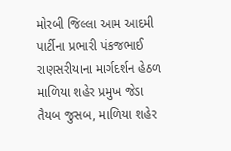મોરબી જિલ્લા આમ આદમી પાર્ટીના પ્રભારી પંકજભાઈ રાણસરીયાના માર્ગદર્શન હેઠળ માળિયા શહેર પ્રમુખ જેડા તૈયબ જુસબ, માળિયા શહેર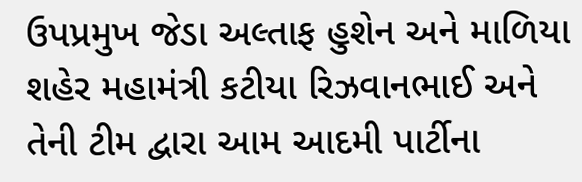ઉપપ્રમુખ જેડા અલ્તાફ હુશેન અને માળિયા શહેર મહામંત્રી કટીયા રિઝવાનભાઈ અને તેની ટીમ દ્વારા આમ આદમી પાર્ટીના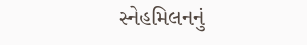સ્નેહમિલનનું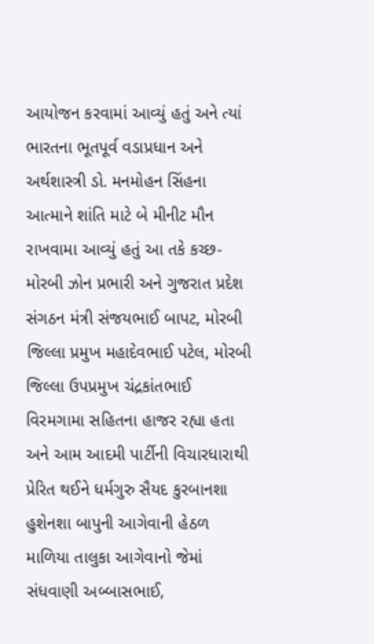આયોજન કરવામાં આવ્યું હતું અને ત્યાં ભારતના ભૂતપૂર્વ વડાપ્રધાન અને અર્થશાસ્ત્રી ડો. મનમોહન સિંહના આત્માને શાંતિ માટે બે મીનીટ મૌન રાખવામા આવ્યું હતું આ તકે કચ્છ-મોરબી ઝોન પ્રભારી અને ગુજરાત પ્રદેશ સંગઠન મંત્રી સંજયભાઈ બાપટ, મોરબી જિલ્લા પ્રમુખ મહાદેવભાઈ પટેલ, મોરબી જિલ્લા ઉપપ્રમુખ ચંદ્રકાંતભાઈ વિરમગામા સહિતના હાજર રહ્યા હતા અને આમ આદમી પાર્ટીની વિચારધારાથી પ્રેરિત થઈને ધર્મગુરુ સૈયદ કુરબાનશા હુશેનશા બાપુની આગેવાની હેઠળ માળિયા તાલુકા આગેવાનો જેમાં સંધવાણી અબ્બાસભાઈ,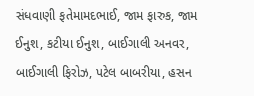સંધવાણી ફતેમામદભાઈ, જામ ફારુક, જામ ઈનુશ, કટીયા ઈનુશ, બાઈગાલી અનવર, બાઈગાલી ફિરોઝ, પટેલ બાબરીયા, હસન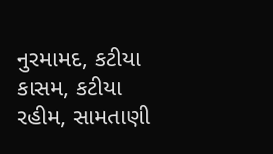નુરમામદ, કટીયા કાસમ, કટીયા રહીમ, સામતાણી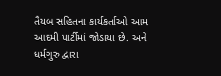તૈયબ સહિતના કાર્યકર્તાઓ આમ આદમી પાર્ટીમાં જોડાયા છે. અને ધર્મગુરુ દ્વારા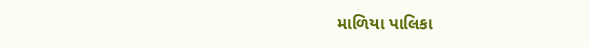માળિયા પાલિકા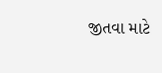જીતવા માટે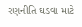રણનીતિ ઘડવા માટે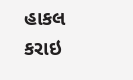હાકલ કરાઇ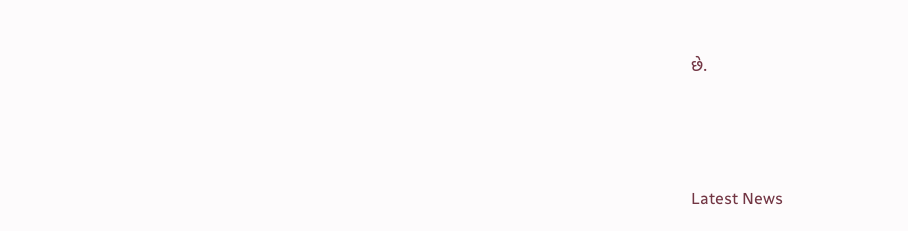છે.






Latest News